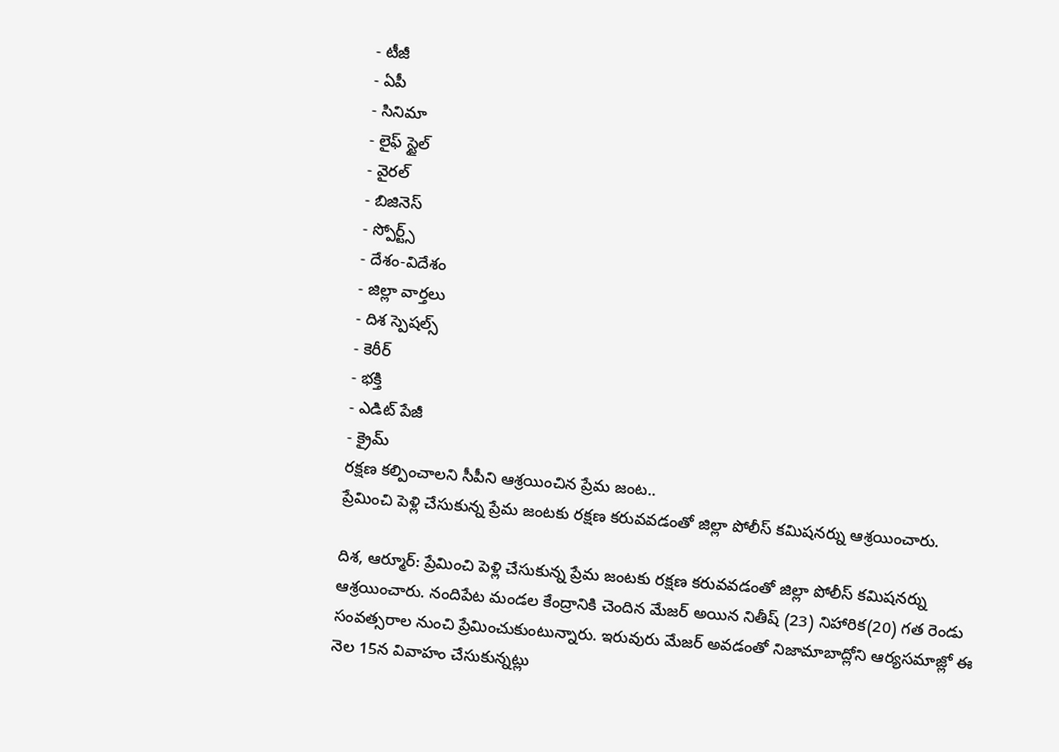- టీజీ
- ఏపీ
- సినిమా
- లైఫ్ స్టైల్
- వైరల్
- బిజినెస్
- స్పోర్ట్స్
- దేశం-విదేశం
- జిల్లా వార్తలు
- దిశ స్పెషల్స్
- కెరీర్
- భక్తి
- ఎడిట్ పేజీ
- క్రైమ్
రక్షణ కల్పించాలని సీపీని ఆశ్రయించిన ప్రేమ జంట..
ప్రేమించి పెళ్లి చేసుకున్న ప్రేమ జంటకు రక్షణ కరువవడంతో జిల్లా పోలీస్ కమిషనర్ను ఆశ్రయించారు.

దిశ, ఆర్మూర్: ప్రేమించి పెళ్లి చేసుకున్న ప్రేమ జంటకు రక్షణ కరువవడంతో జిల్లా పోలీస్ కమిషనర్ను ఆశ్రయించారు. నందిపేట మండల కేంద్రానికి చెందిన మేజర్ అయిన నితీష్ (23) నిహారిక(20) గత రెండు సంవత్సరాల నుంచి ప్రేమించుకుంటున్నారు. ఇరువురు మేజర్ అవడంతో నిజామాబాద్లోని ఆర్యసమాజ్లో ఈ నెల 15న వివాహం చేసుకున్నట్లు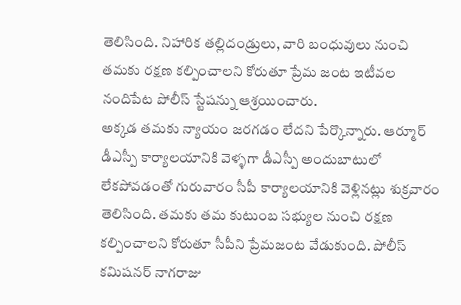తెలిసింది. నిహారిక తల్లిదండ్రులు, వారి బంధువులు నుంచి తమకు రక్షణ కల్పించాలని కోరుతూ ప్రేమ జంట ఇటీవల నందిపేట పోలీస్ స్టేషన్ను ఆశ్రయించారు.
అక్కడ తమకు న్యాయం జరగడం లేదని పేర్కొన్నారు. ఆర్మూర్ డీఎస్పీ కార్యాలయానికి వెళ్ళగా డీఎస్పీ అందుబాటులో లేకపోవడంతో గురువారం సీపీ కార్యాలయానికి వెళ్లినట్లు శుక్రవారం తెలిసింది. తమకు తమ కుటుంబ సభ్యుల నుంచి రక్షణ కల్పించాలని కోరుతూ సీపీని ప్రేమజంట వేడుకుంది. పోలీస్ కమిషనర్ నాగరాజు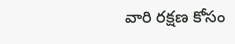వారి రక్షణ కోసం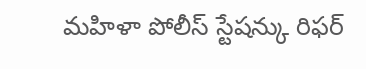మహిళా పోలీస్ స్టేషన్కు రిఫర్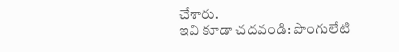చేశారు.
ఇవి కూడా చదవండి: పొంగులేటి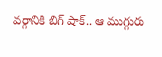వర్గానికి బిగ్ షాక్.. ఆ ముగ్గురు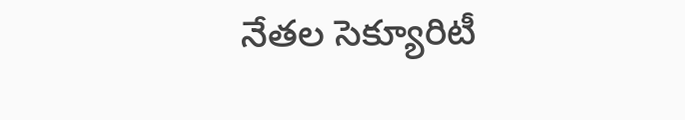నేతల సెక్యూరిటీ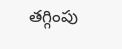తగ్గింపు